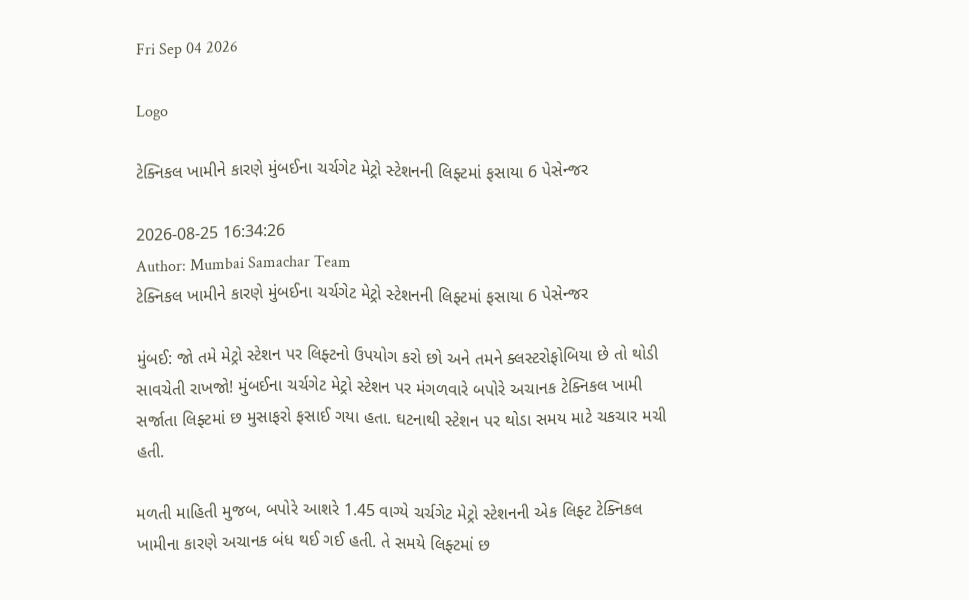Fri Sep 04 2026

Logo

ટેક્નિકલ ખામીને કારણે મુંબઈના ચર્ચગેટ મેટ્રો સ્ટેશનની લિફ્ટમાં ફસાયા 6 પેસેન્જર

2026-08-25 16:34:26
Author: Mumbai Samachar Team
ટેક્નિકલ ખામીને કારણે મુંબઈના ચર્ચગેટ મેટ્રો સ્ટેશનની લિફ્ટમાં ફસાયા 6 પેસેન્જર

મુંબઈ: જો તમે મેટ્રો સ્ટેશન પર લિફ્ટનો ઉપયોગ કરો છો અને તમને ક્લસ્ટરોફોબિયા છે તો થોડી સાવચેતી રાખજો! મુંબઈના ચર્ચગેટ મેટ્રો સ્ટેશન પર મંગળવારે બપોરે અચાનક ટેક્નિકલ ખામી સર્જાતા લિફ્ટમાં છ મુસાફરો ફસાઈ ગયા હતા. ઘટનાથી સ્ટેશન પર થોડા સમય માટે ચકચાર મચી હતી.

મળતી માહિતી મુજબ, બપોરે આશરે 1.45 વાગ્યે ચર્ચગેટ મેટ્રો સ્ટેશનની એક લિફ્ટ ટેક્નિકલ ખામીના કારણે અચાનક બંધ થઈ ગઈ હતી. તે સમયે લિફ્ટમાં છ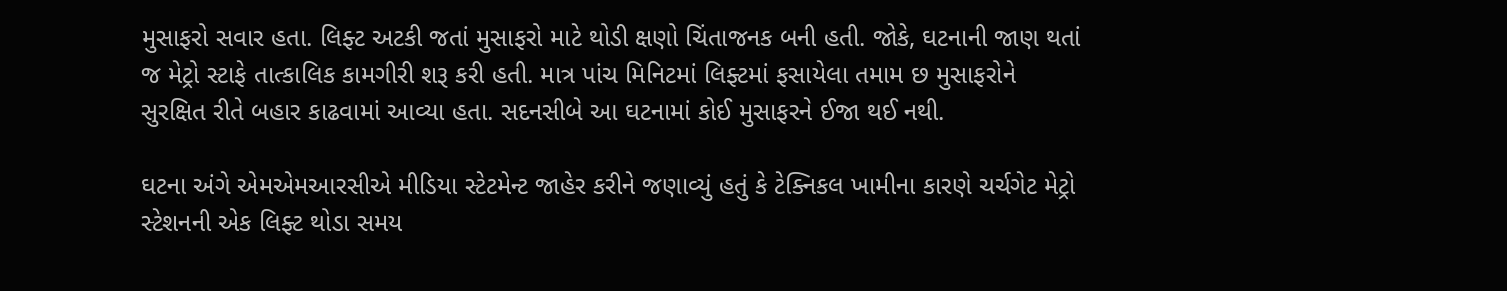મુસાફરો સવાર હતા. લિફ્ટ અટકી જતાં મુસાફરો માટે થોડી ક્ષણો ચિંતાજનક બની હતી. જોકે, ઘટનાની જાણ થતાં જ મેટ્રો સ્ટાફે તાત્કાલિક કામગીરી શરૂ કરી હતી. માત્ર પાંચ મિનિટમાં લિફ્ટમાં ફસાયેલા તમામ છ મુસાફરોને સુરક્ષિત રીતે બહાર કાઢવામાં આવ્યા હતા. સદનસીબે આ ઘટનામાં કોઈ મુસાફરને ઈજા થઈ નથી.

ઘટના અંગે એમએમઆરસીએ મીડિયા સ્ટેટમેન્ટ જાહેર કરીને જણાવ્યું હતું કે ટેક્નિકલ ખામીના કારણે ચર્ચગેટ મેટ્રો સ્ટેશનની એક લિફ્ટ થોડા સમય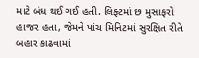માટે બંધ થઈ ગઈ હતી. લિફ્ટમાં છ મુસાફરો હાજર હતા, જેમને પાંચ મિનિટમાં સુરક્ષિત રીતે બહાર કાઢવામાં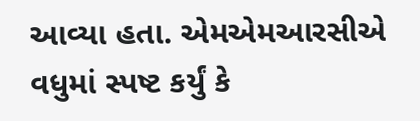આવ્યા હતા. એમએમઆરસીએ વધુમાં સ્પષ્ટ કર્યું કે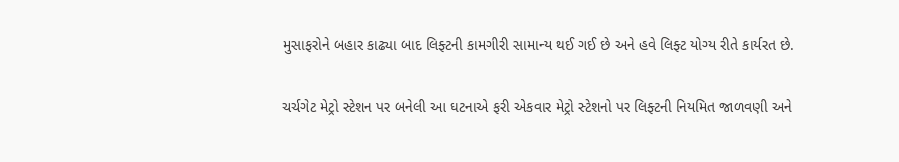મુસાફરોને બહાર કાઢ્યા બાદ લિફ્ટની કામગીરી સામાન્ય થઈ ગઈ છે અને હવે લિફ્ટ યોગ્ય રીતે કાર્યરત છે.

ચર્ચગેટ મેટ્રો સ્ટેશન પર બનેલી આ ઘટનાએ ફરી એકવાર મેટ્રો સ્ટેશનો પર લિફ્ટની નિયમિત જાળવણી અને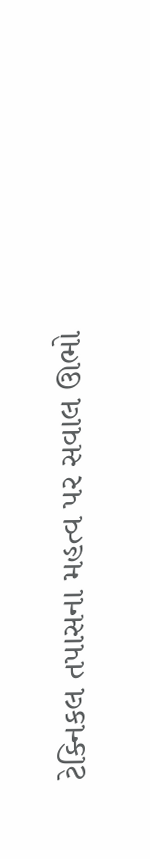ટેક્નિકલ તપાસના મહત્વ પર સવાલ ઊભો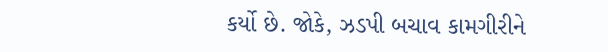કર્યો છે. જોકે, ઝડપી બચાવ કામગીરીને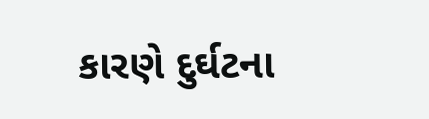કારણે દુર્ઘટના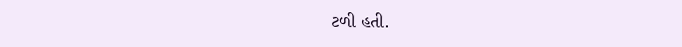ટળી હતી.